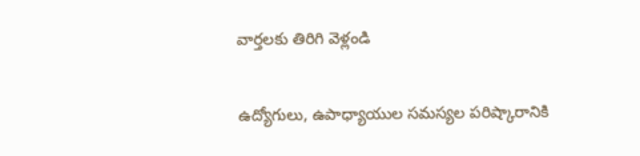వార్తలకు తిరిగి వెళ్లండి

ఉద్యోగులు, ఉపాధ్యాయుల సమస్యల పరిష్కారానికి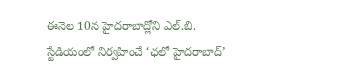ఈనెల 10న హైదరాబాద్లోని ఎల్.బి. స్టేడియంలో నిర్వహించే ‘ఛలో హైదరాబాద్’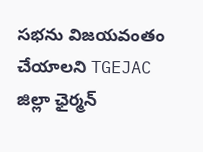సభను విజయవంతం చేయాలని TGEJAC జిల్లా ఛైర్మన్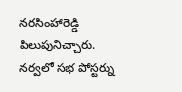నరసింహారెడ్డి పిలుపునిచ్చారు.
నర్వలో సభ పోస్టర్ను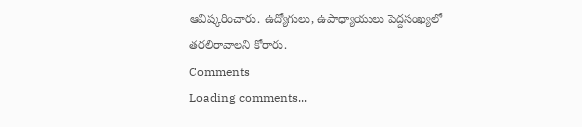ఆవిష్కరించారు. ఉద్యోగులు, ఉపాధ్యాయులు పెద్దసంఖ్యలో తరలిరావాలని కోరారు.
Comments
Loading comments...